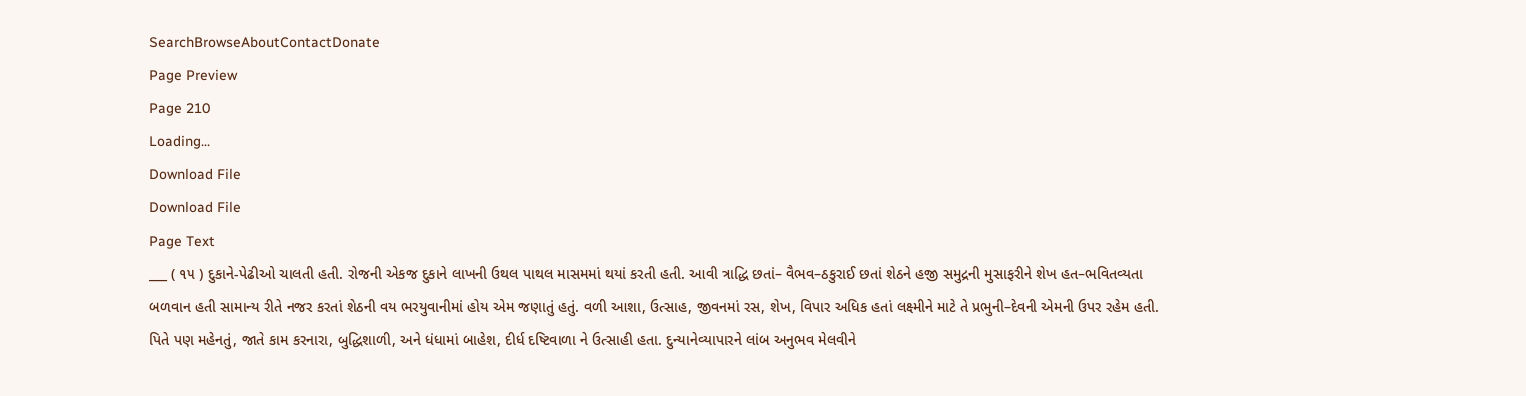SearchBrowseAboutContactDonate
Page Preview
Page 210
Loading...
Download File
Download File
Page Text
___ ( ૧૫ ) દુકાને-પેઢીઓ ચાલતી હતી. રોજની એકજ દુકાને લાખની ઉથલ પાથલ માસમમાં થયાં કરતી હતી. આવી ત્રાદ્ધિ છતાં– વૈભવ–ઠકુરાઈ છતાં શેઠને હજી સમુદ્રની મુસાફરીને શેખ હત–ભવિતવ્યતા બળવાન હતી સામાન્ય રીતે નજર કરતાં શેઠની વય ભરયુવાનીમાં હોય એમ જણાતું હતું. વળી આશા, ઉત્સાહ, જીવનમાં રસ, શેખ, વિપાર અધિક હતાં લક્ષ્મીને માટે તે પ્રભુની–દેવની એમની ઉપર રહેમ હતી. પિતે પણ મહેનતું, જાતે કામ કરનારા, બુદ્ધિશાળી, અને ધંધામાં બાહેશ, દીર્ધ દષ્ટિવાળા ને ઉત્સાહી હતા. દુન્યાનેવ્યાપારને લાંબ અનુભવ મેલવીને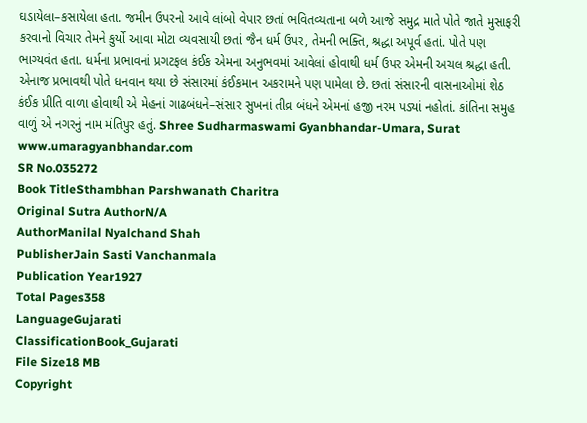ઘડાયેલા–કસાયેલા હતા. જમીન ઉપરનો આવે લાંબો વેપાર છતાં ભવિતવ્યતાના બળે આજે સમુદ્ર માતે પોતે જાતે મુસાફરી કરવાનો વિચાર તેમને કુર્યો આવા મોટા વ્યવસાયી છતાં જૈન ધર્મ ઉપર, તેમની ભક્તિ, શ્રદ્ધા અપૂર્વ હતાં. પોતે પણ ભાગ્યવંત હતા. ધર્મના પ્રભાવનાં પ્રગટફલ કંઈક એમના અનુભવમાં આવેલાં હોવાથી ધર્મ ઉપર એમની અચલ શ્રદ્ધા હતી. એનાજ પ્રભાવથી પોતે ધનવાન થયા છે સંસારમાં કંઈકમાન અકરામને પણ પામેલા છે. છતાં સંસારની વાસનાઓમાં શેઠ કંઈક પ્રીતિ વાળા હોવાથી એ મેહનાં ગાઢબંધને–સંસાર સુખનાં તીવ્ર બંધને એમનાં હજી નરમ પડ્યાં નહોતાં. કાંતિના સમુહ વાળું એ નગરનું નામ મંતિપુર હતું. Shree Sudharmaswami Gyanbhandar-Umara, Surat www.umaragyanbhandar.com
SR No.035272
Book TitleSthambhan Parshwanath Charitra
Original Sutra AuthorN/A
AuthorManilal Nyalchand Shah
PublisherJain Sasti Vanchanmala
Publication Year1927
Total Pages358
LanguageGujarati
ClassificationBook_Gujarati
File Size18 MB
Copyright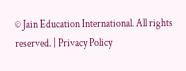© Jain Education International. All rights reserved. | Privacy Policy